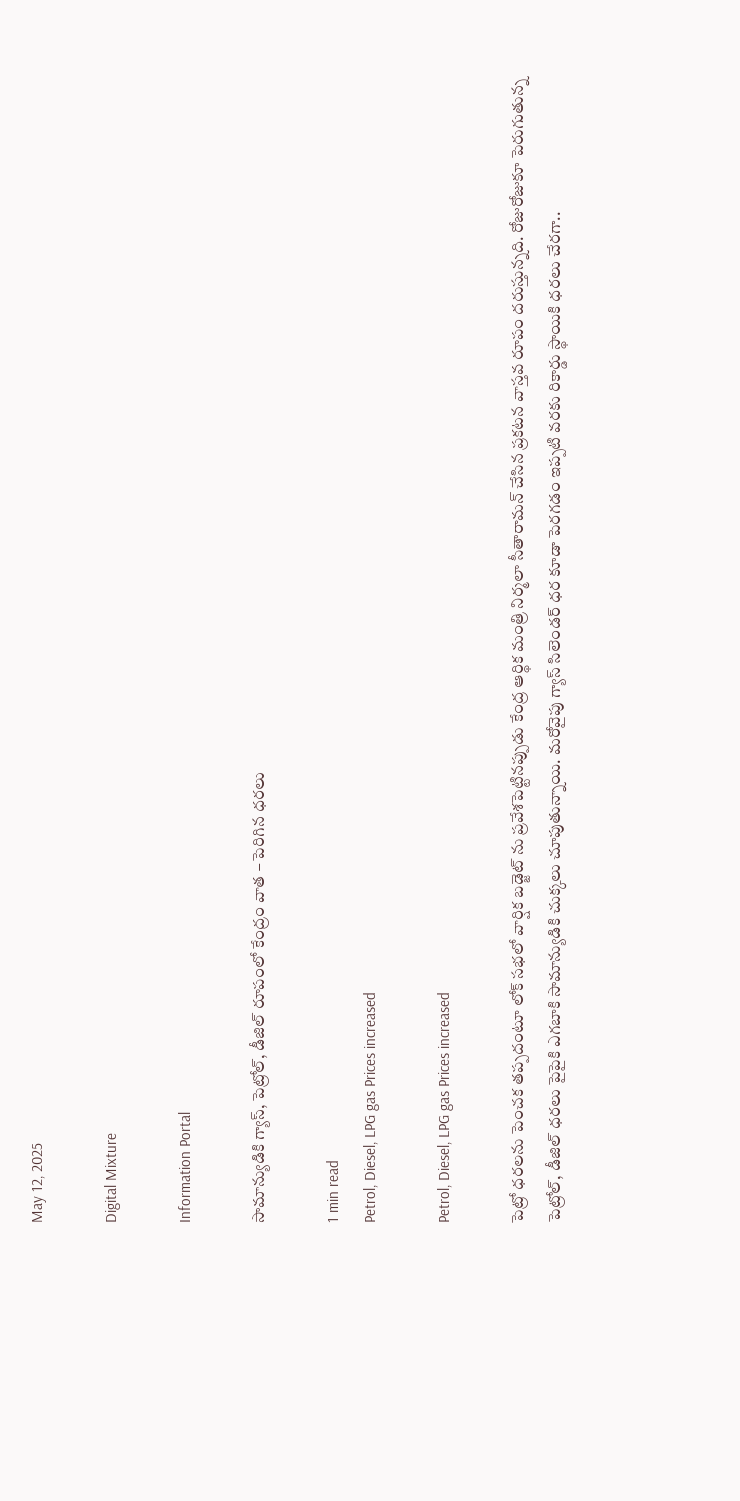May 12, 2025

Digital Mixture

Information Portal

సామాన్యుడికి గ్యాస్, పెట్రోల్, డీజిల్ రూపంలో కేంద్రం వాత – పెరిగిన ధరలు

1 min read
Petrol, Diesel, LPG gas Prices increased

Petrol, Diesel, LPG gas Prices increased

పెట్రో ధరలను పెంచక తప్పదంటూ లోక్ సభలో వార్షిక బడ్జెట్ ను ప్రవేశపెట్టినప్పుడు కేంద్ర ఆర్థిక మంత్రి నిర్మలా సీతారామన్ చేసిన ప్రకటన వాస్తవ రూపం దరుస్తున్నది. రోజురోజుకూ పెరుగుతున్న పెట్రోల్, డీజిల్ ధరలు పైపైకి ఎగబాకి సామాన్యుడికి చుక్కలు చూపుతున్నాయి. మరోవైపు గ్యాస్ సిలెండర్ ధర కూడా పెరగడం ఇప్పటి వరకు రికార్డు స్థాయికి ధరలు చేరగా..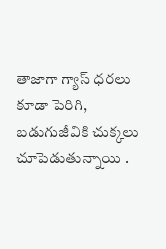తాజాగా గ్యాస్ ధరలు కూడా పెరిగి, బడుగుజీవికి చుక్కలు చూపెడుతున్నాయి .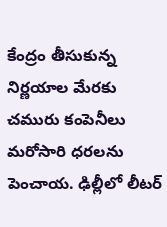కేంద్రం తీసుకున్న నిర్ణయాల మేరకు చమురు కంపెనీలు మరోసారి ధరలను పెంచాయ. ఢిల్లీలో లీటర్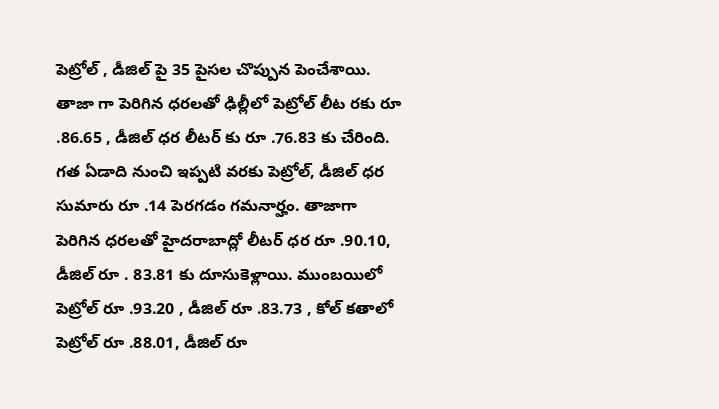పెట్రోల్ , డీజిల్ పై 35 పైసల చొప్పున పెంచేశాయి. తాజా గా పెరిగిన ధరలతో ఢిల్లీలో పెట్రోల్ లీట రకు రూ .86.65 , డీజిల్ ధర లీటర్ కు రూ .76.83 కు చేరింది. గత ఏడాది నుంచి ఇప్పటి వరకు పెట్రోల్, డీజిల్ ధర సుమారు రూ .14 పెరగడం గమనార్హం. తాజాగా పెరిగిన ధరలతో హైదరాబాద్లో లీటర్ ధర రూ .90.10, డీజిల్ రూ . 83.81 కు దూసుకెళ్లాయి. ముంబయిలో పెట్రోల్ రూ .93.20 , డీజిల్ రూ .83.73 , కోల్ కతాలో పెట్రోల్ రూ .88.01, డీజిల్ రూ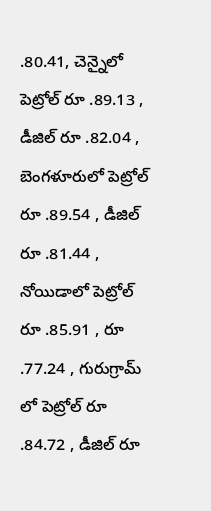.80.41, చెన్నైలో పెట్రోల్ రూ .89.13 , డీజిల్ రూ .82.04 , బెంగళూరులో పెట్రోల్ రూ .89.54 , డీజిల్ రూ .81.44 , నోయిడాలో పెట్రోల్ రూ .85.91 , రూ .77.24 , గురుగ్రామ్ లో పెట్రోల్ రూ .84.72 , డీజిల్ రూ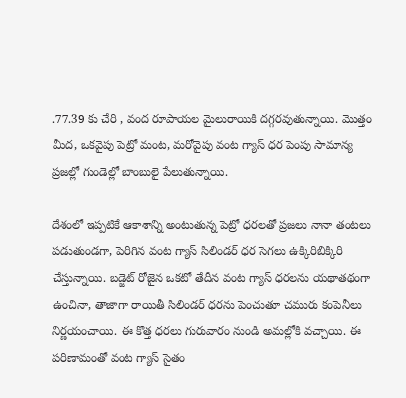.77.39 కు చేరి , వంద రూపాయల మైలురాయికి దగ్గరవుతున్నాయి. మొత్తం మీద, ఒకవైపు పెట్రో మంట, మరోవైపు వంట గ్యాస్ ధర పెంపు సామాన్య ప్రజల్లో గుండెల్లో బాంబులై పేలుతున్నాయి.

దేశంలో ఇప్పటికే ఆకాశాన్ని అంటుతున్న పెట్రో ధరలతో ప్రజలు నానా తంటలు పడుతుండగా, పెరిగిన వంట గ్యాస్ సిలిండర్ ధర సెగలు ఉక్కిరిబిక్కిరి చేస్తున్నాయి. బడ్జెట్ రోజైన ఒకటో తేదీన వంట గ్యాస్ ధరలను యథాతథంగా ఉంచినా, తాజాగా రాయితీ సిలిండర్ ధరను పెంచుతూ చమురు కంపెనీలు నిర్ణయంచాయి. ఈ కొత్త ధరలు గురువారం నుండి అమల్లోకి వచ్చాయి. ఈ పరిణామంతో వంట గ్యాస్ సైతం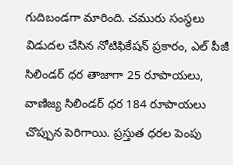గుదిబండగా మారింది. చమురు సంస్థలు విడుదల చేసిన నోటిఫికేషన్ ప్రకారం, ఎల్ పీజీ సిలిండర్ ధర తాజాగా 25 రూపాయలు, వాణిజ్య సిలిండర్ ధర 184 రూపాయలు చొప్పున పెరిగాయి. ప్రస్తుత ధరల పెంపు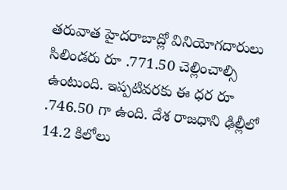తరువాత హైదరాబాద్లో వినియోగదారులు సిలిండరు రూ .771.50 చెల్లించాల్సి ఉంటుంది. ఇప్పటివరకు ఈ ధర రూ .746.50 గా ఉంది. దేశ రాజధాని ఢిల్లీలో 14.2 కిలోలు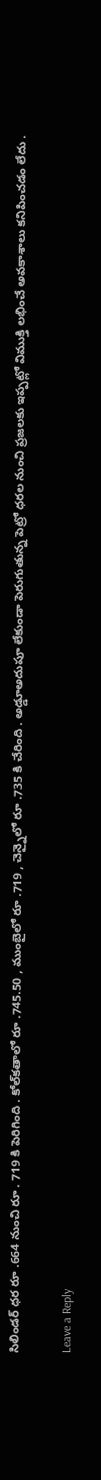సిలిండర్ ధర రూ .664 నుంచి రూ . 719 కి పెరిగింది . కోల్‌కతాలో రూ .745.50 , ముంబైలో రూ .719 , చెన్నైలో రూ .735 కి చేరింది . అడ్డూఅదుపూ లేకుండా పెరుగుతున్న పెట్రో ధరల నుంచి ప్రజలకు ఇప్పట్లో విముక్తి లభించే అవకాశాలు కనిపించడం లేదు .

Leave a Reply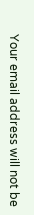Your email address will not be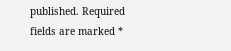published. Required fields are marked *